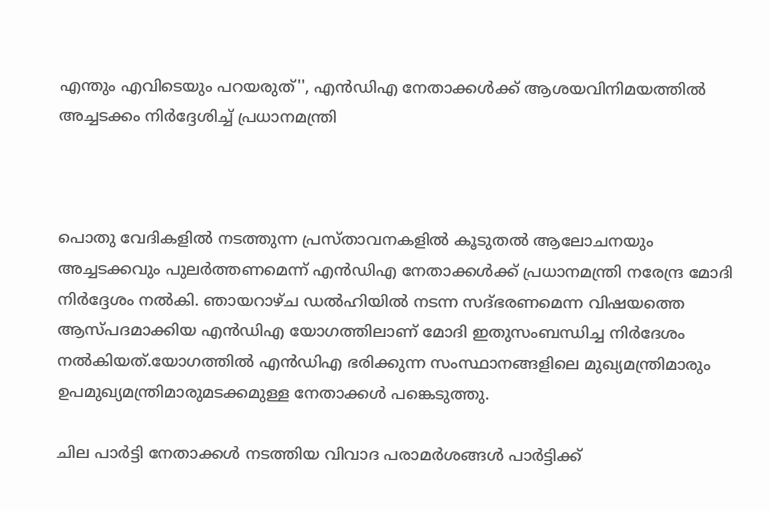എന്തും എവിടെയും പറയരുത്'', എൻഡിഎ നേതാക്കൾക്ക് ആശയവിനിമയത്തിൽ അച്ചടക്കം നിർദ്ദേശിച്ച് പ്രധാനമന്ത്രി



പൊതു വേദികളിൽ നടത്തുന്ന പ്രസ്താവനകളിൽ കൂടുതൽ ആലോചനയും അച്ചടക്കവും പുലർത്തണമെന്ന് എൻഡിഎ നേതാക്കൾക്ക് പ്രധാനമന്ത്രി നരേന്ദ്ര മോദി നിർദ്ദേശം നൽകി. ഞായറാഴ്ച ഡൽഹിയിൽ നടന്ന സദ്ഭരണമെന്ന വിഷയത്തെ ആസ്പദമാക്കിയ എൻഡിഎ യോഗത്തിലാണ് മോദി ഇതുസംബന്ധിച്ച നിർദേശം നൽകിയത്.യോഗത്തിൽ എൻഡിഎ ഭരിക്കുന്ന സംസ്ഥാനങ്ങളിലെ മുഖ്യമന്ത്രിമാരും ഉപമുഖ്യമന്ത്രിമാരുമടക്കമുള്ള നേതാക്കൾ പങ്കെടുത്തു.

ചില പാർട്ടി നേതാക്കൾ നടത്തിയ വിവാദ പരാമർശങ്ങൾ പാർട്ടിക്ക്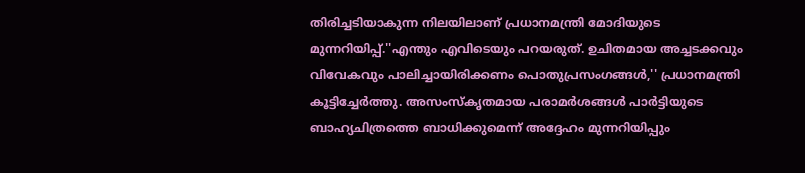തിരിച്ചടിയാകുന്ന നിലയിലാണ് പ്രധാനമന്ത്രി മോദിയുടെ മുന്നറിയിപ്പ്.''എന്തും എവിടെയും പറയരുത്. ഉചിതമായ അച്ചടക്കവും വിവേകവും പാലിച്ചായിരിക്കണം പൊതുപ്രസംഗങ്ങൾ,'' പ്രധാനമന്ത്രി കൂട്ടിച്ചേർത്തു. അസംസ്‌കൃതമായ പരാമർശങ്ങൾ പാർട്ടിയുടെ ബാഹ്യചിത്രത്തെ ബാധിക്കുമെന്ന് അദ്ദേഹം മുന്നറിയിപ്പും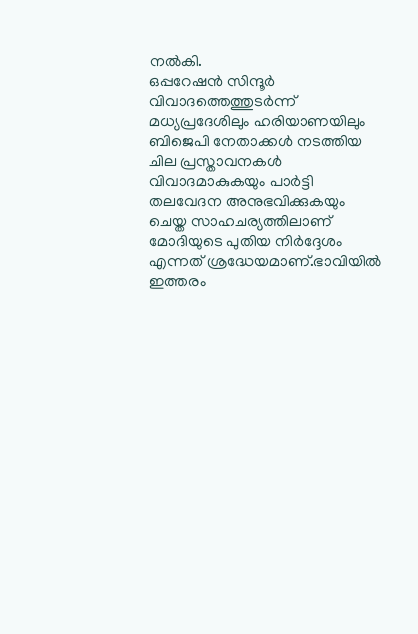നൽകി.
ഒപ്പറേഷൻ സിന്ദൂർ വിവാദത്തെത്തുടർന്ന് മധ്യപ്രദേശിലും ഹരിയാണയിലും ബിജെപി നേതാക്കൾ നടത്തിയ ചില പ്രസ്താവനകൾ വിവാദമാകുകയും പാർട്ടി തലവേദന അനുഭവിക്കുകയും ചെയ്ത സാഹചര്യത്തിലാണ് മോദിയുടെ പുതിയ നിർദ്ദേശം എന്നത് ശ്രദ്ധേയമാണ്.ഭാവിയിൽ ഇത്തരം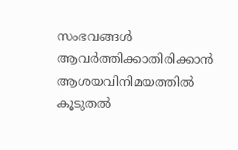സംഭവങ്ങൾ ആവർത്തിക്കാതിരിക്കാൻ ആശയവിനിമയത്തിൽ കൂടുതൽ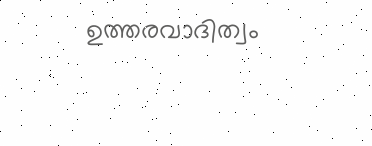ഉത്തരവാദിത്വം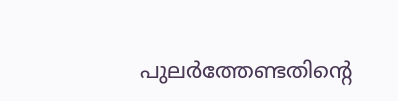പുലർത്തേണ്ടതിന്റെ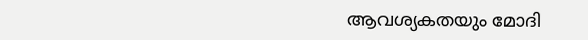ആവശ്യകതയും മോദി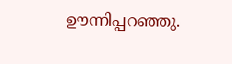ഊന്നിപ്പറഞ്ഞു.